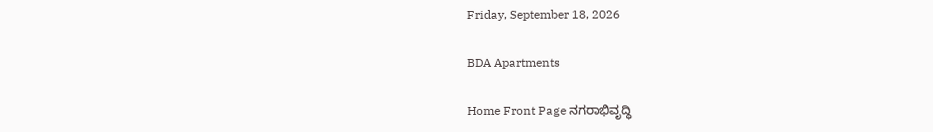Friday, September 18, 2026

BDA Apartments

Home Front Page ನಗರಾಭಿವೃದ್ಧಿ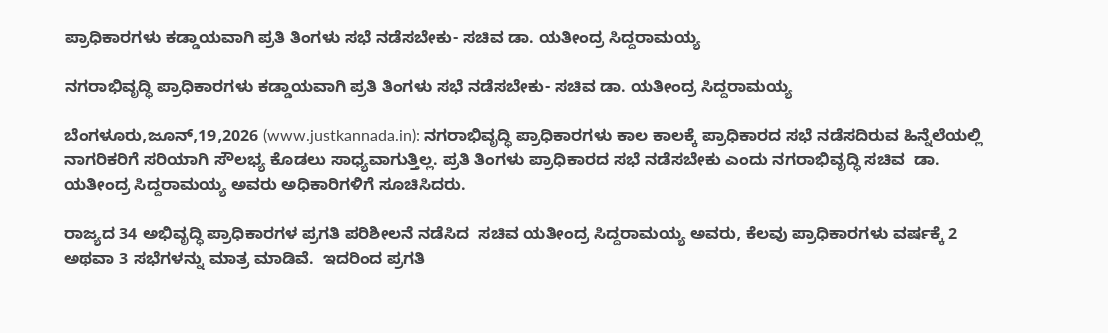ಪ್ರಾಧಿಕಾರಗಳು ಕಡ್ಡಾಯವಾಗಿ ಪ್ರತಿ ತಿಂಗಳು ಸಭೆ ನಡೆಸಬೇಕು- ಸಚಿವ ಡಾ. ಯತೀಂದ್ರ ಸಿದ್ದರಾಮಯ್ಯ

ನಗರಾಭಿವೃದ್ಧಿ ಪ್ರಾಧಿಕಾರಗಳು ಕಡ್ಡಾಯವಾಗಿ ಪ್ರತಿ ತಿಂಗಳು ಸಭೆ ನಡೆಸಬೇಕು- ಸಚಿವ ಡಾ. ಯತೀಂದ್ರ ಸಿದ್ದರಾಮಯ್ಯ

ಬೆಂಗಳೂರು,ಜೂನ್,19,2026 (www.justkannada.in): ನಗರಾಭಿವೃದ್ಧಿ ಪ್ರಾಧಿಕಾರಗಳು ಕಾಲ ಕಾಲಕ್ಕೆ ಪ್ರಾಧಿಕಾರದ ಸಭೆ ನಡೆಸದಿರುವ ಹಿನ್ನೆಲೆಯಲ್ಲಿ ನಾಗರಿಕರಿಗೆ ಸರಿಯಾಗಿ ಸೌಲಭ್ಯ ಕೊಡಲು ಸಾಧ್ಯವಾಗುತ್ತಿಲ್ಲ. ಪ್ರತಿ ತಿಂಗಳು ಪ್ರಾಧಿಕಾರದ ಸಭೆ ನಡೆಸಬೇಕು ಎಂದು ನಗರಾಭಿವೃದ್ಧಿ ಸಚಿವ  ಡಾ. ಯತೀಂದ್ರ ಸಿದ್ದರಾಮಯ್ಯ ಅವರು ಅಧಿಕಾರಿಗಳಿಗೆ ಸೂಚಿಸಿದರು.

ರಾಜ್ಯದ 34 ಅಭಿವೃದ್ಧಿ ಪ್ರಾಧಿಕಾರಗಳ ಪ್ರಗತಿ ಪರಿಶೀಲನೆ ನಡೆಸಿದ  ಸಚಿವ ಯತೀಂದ್ರ ಸಿದ್ದರಾಮಯ್ಯ ಅವರು, ಕೆಲವು ಪ್ರಾಧಿಕಾರಗಳು ವರ್ಷಕ್ಕೆ 2 ಅಥವಾ 3 ಸಭೆಗಳನ್ನು ಮಾತ್ರ ಮಾಡಿವೆ.  ಇದರಿಂದ ಪ್ರಗತಿ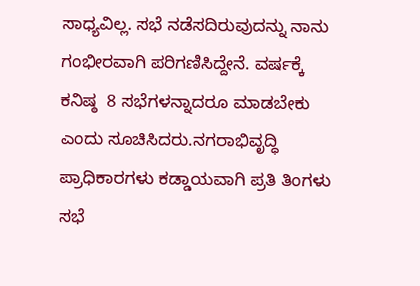ಸಾಧ್ಯವಿಲ್ಲ. ಸಭೆ ನಡೆಸದಿರುವುದನ್ನು ನಾನು ಗಂಭೀರವಾಗಿ ಪರಿಗಣಿಸಿದ್ದೇನೆ. ವರ್ಷಕ್ಕೆ ಕನಿಷ್ಠ  8 ಸಭೆಗಳನ್ನಾದರೂ ಮಾಡಬೇಕು ಎಂದು ಸೂಚಿಸಿದರು.ನಗರಾಭಿವೃದ್ಧಿ ಪ್ರಾಧಿಕಾರಗಳು ಕಡ್ಡಾಯವಾಗಿ ಪ್ರತಿ ತಿಂಗಳು ಸಭೆ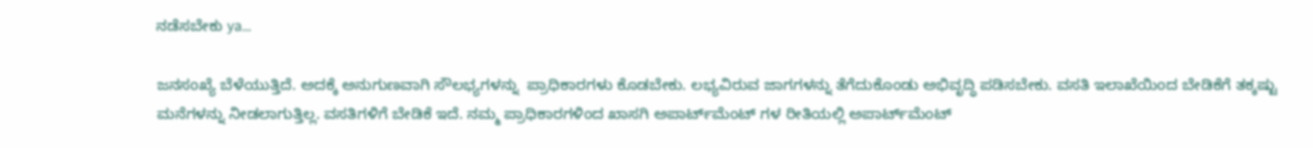ನಡೆಸಬೇಕು ya...

ಜನಸಂಖ್ಯೆ ಬೆಳೆಯುತ್ತಿದೆ. ಅದಕ್ಕೆ ಅನುಗುಣವಾಗಿ ಸೌಲಭ್ಯಗಳನ್ನು  ಪ್ರಾಧಿಕಾರಗಳು ಕೊಡಬೇಕು. ಲಭ್ಯವಿರುವ ಜಾಗಗಳನ್ನು ತೆಗೆದುಕೊಂಡು ಅಭಿವೃದ್ಧಿ ಪಡಿಸಬೇಕು. ವಸತಿ ಇಲಾಖೆಯಿಂದ ಬೇಡಿಕೆಗೆ ತಕ್ಕಷ್ಟು ಮನೆಗಳನ್ನು ನೀಡಲಾಗುತ್ತಿಲ್ಲ. ವಸತಿಗಳಿಗೆ ಬೇಡಿಕೆ ಇದೆ. ನಮ್ಮ ಪ್ರಾಧಿಕಾರಗಳಿಂದ ಖಾಸಗಿ ಅಪಾರ್ಟ್‌ಮೆಂಟ್‌ ಗಳ ರೀತಿಯಲ್ಲಿ ಅಪಾರ್ಟ್‌ಮೆಂಟ್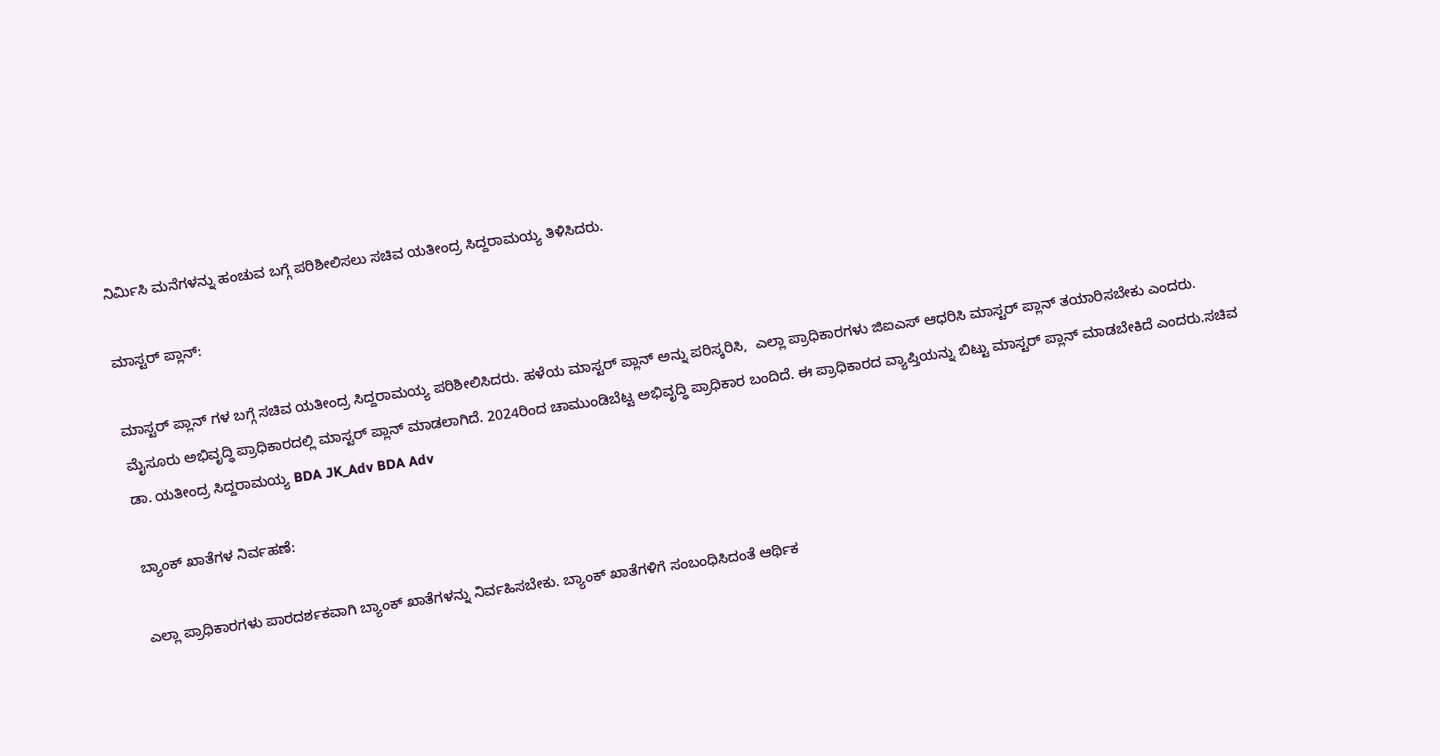ನಿರ್ಮಿಸಿ ಮನೆಗಳನ್ನು ಹಂಚುವ ಬಗ್ಗೆ ಪರಿಶೀಲಿಸಲು ಸಚಿವ ಯತೀಂದ್ರ ಸಿದ್ದರಾಮಯ್ಯ ತಿಳಿಸಿದರು.

ಮಾಸ್ಟರ್ ಪ್ಲಾನ್:

ಮಾಸ್ಟರ್ ಪ್ಲಾನ್‌ ಗಳ ಬಗ್ಗೆ ಸಚಿವ ಯತೀಂದ್ರ ಸಿದ್ದರಾಮಯ್ಯ ಪರಿಶೀಲಿಸಿದರು. ಹಳೆಯ ಮಾಸ್ಟರ್ ಪ್ಲಾನ್ ಅನ್ನು ಪರಿಸ್ಕರಿಸಿ,  ಎಲ್ಲಾ ಪ್ರಾಧಿಕಾರಗಳು ಜಿಐಎಸ್ ಆಧರಿಸಿ ಮಾಸ್ಟರ್ ಪ್ಲಾನ್ ತಯಾರಿಸಬೇಕು ಎಂದರು. ಮೈಸೂರು ಅಭಿವೃದ್ಧಿ ಪ್ರಾಧಿಕಾರದಲ್ಲಿ ಮಾಸ್ಟರ್ ಪ್ಲಾನ್ ಮಾಡಲಾಗಿದೆ. 2024ರಿಂದ ಚಾಮುಂಡಿಬೆಟ್ಟ ಅಭಿವೃದ್ಧಿ ಪ್ರಾಧಿಕಾರ ಬಂದಿದೆ. ಈ ಪ್ರಾಧಿಕಾರದ ವ್ಯಾಪ್ತಿಯನ್ನು ಬಿಟ್ಟು ಮಾಸ್ಟರ್ ಪ್ಲಾನ್ ಮಾಡಬೇಕಿದೆ ಎಂದರು.ಸಚಿವ ಡಾ. ಯತೀಂದ್ರ ಸಿದ್ದರಾಮಯ್ಯ BDA JK_Adv BDA Adv

ಬ್ಯಾಂಕ್ ಖಾತೆಗಳ ನಿರ್ವಹಣೆ:

ಎಲ್ಲಾ ಪ್ರಾಧಿಕಾರಗಳು ಪಾರದರ್ಶಕವಾಗಿ ಬ್ಯಾಂಕ್ ಖಾತೆಗಳನ್ನು ನಿರ್ವಹಿಸಬೇಕು. ಬ್ಯಾಂಕ್ ಖಾತೆಗಳಿಗೆ ಸಂಬಂಧಿಸಿದಂತೆ ಆರ್ಥಿಕ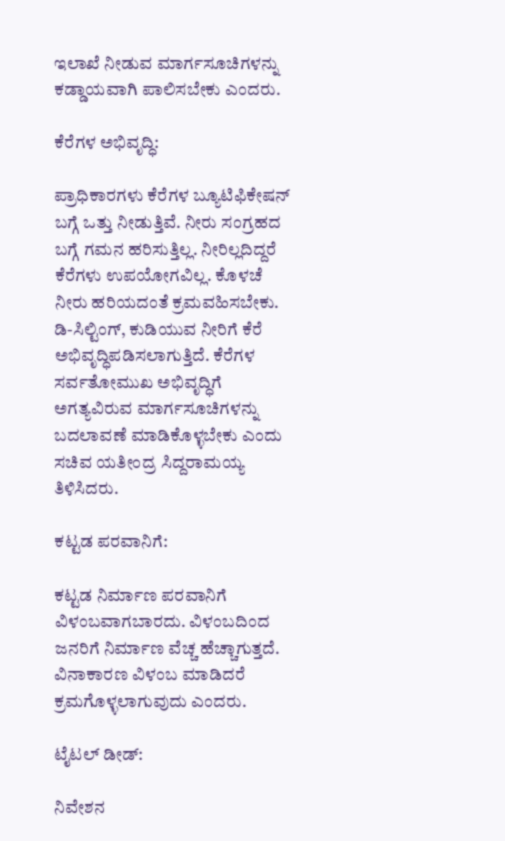ಇಲಾಖೆ ನೀಡುವ ಮಾರ್ಗಸೂಚಿಗಳನ್ನು ಕಡ್ಡಾಯವಾಗಿ ಪಾಲಿಸಬೇಕು ಎಂದರು.

ಕೆರೆಗಳ ಅಭಿವೃದ್ಧಿ:

ಪ್ರಾಧಿಕಾರಗಳು ಕೆರೆಗಳ ಬ್ಯೂಟಿಫಿಕೇಷನ್ ಬಗ್ಗೆ ಒತ್ತು ನೀಡುತ್ತಿವೆ. ನೀರು ಸಂಗ್ರಹದ ಬಗ್ಗೆ ಗಮನ ಹರಿಸುತ್ತಿಲ್ಲ. ನೀರಿಲ್ಲದಿದ್ದರೆ ಕೆರೆಗಳು ಉಪಯೋಗವಿಲ್ಲ‌. ಕೊಳಚೆ ನೀರು ಹರಿಯದಂತೆ ಕ್ರಮವಹಿಸಬೇಕು. ಡಿ-ಸಿಲ್ಟಿಂಗ್, ಕುಡಿಯುವ ನೀರಿಗೆ ಕೆರೆ ಅಭಿವೃದ್ಧಿಪಡಿಸಲಾಗುತ್ತಿದೆ. ಕೆರೆಗಳ ಸರ್ವತೋಮುಖ ಅಭಿವೃದ್ಧಿಗೆ ಅಗತ್ಯವಿರುವ ಮಾರ್ಗಸೂಚಿಗಳನ್ನು ಬದಲಾವಣೆ ಮಾಡಿಕೊಳ್ಳಬೇಕು ಎಂದು ಸಚಿವ ಯತೀಂದ್ರ ಸಿದ್ದರಾಮಯ್ಯ ತಿಳಿಸಿದರು.

ಕಟ್ಟಡ ಪರವಾನಿಗೆ:

ಕಟ್ಟಡ ನಿರ್ಮಾಣ ಪರವಾನಿಗೆ ವಿಳಂಬವಾಗಬಾರದು. ವಿಳಂಬದಿಂದ ಜನರಿಗೆ ನಿರ್ಮಾಣ ವೆಚ್ಚ ಹೆಚ್ಚಾಗುತ್ತದೆ. ವಿನಾಕಾರಣ ವಿಳಂಬ ಮಾಡಿದರೆ ಕ್ರಮಗೊಳ್ಳಲಾಗುವುದು ಎಂದರು.

ಟೈಟಲ್ ಡೀಡ್:

ನಿವೇಶನ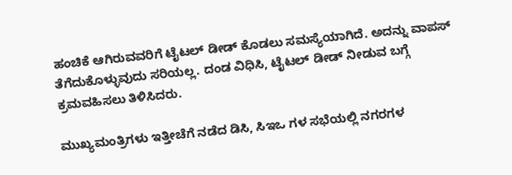ಹಂಚಿಕೆ ಆಗಿರುವವರಿಗೆ ಟೈಟಲ್ ಡೀಡ್ ಕೊಡಲು ಸಮಸ್ಯೆಯಾಗಿದೆ. ಅದನ್ನು ವಾಪಸ್ ತೆಗೆದುಕೊಳ್ಳುವುದು ಸರಿಯಲ್ಲ. ದಂಡ ವಿಧಿಸಿ, ಟೈಟಲ್ ಡೀಡ್ ನೀಡುವ ಬಗ್ಗೆ ಕ್ರಮವಹಿಸಲು ತಿಳಿಸಿದರು.

ಮುಖ್ಯಮಂತ್ರಿಗಳು ಇತ್ತೀಚೆಗೆ ನಡೆದ ಡಿಸಿ, ಸಿಇಒ ಗಳ ಸಭೆಯಲ್ಲಿ ನಗರಗಳ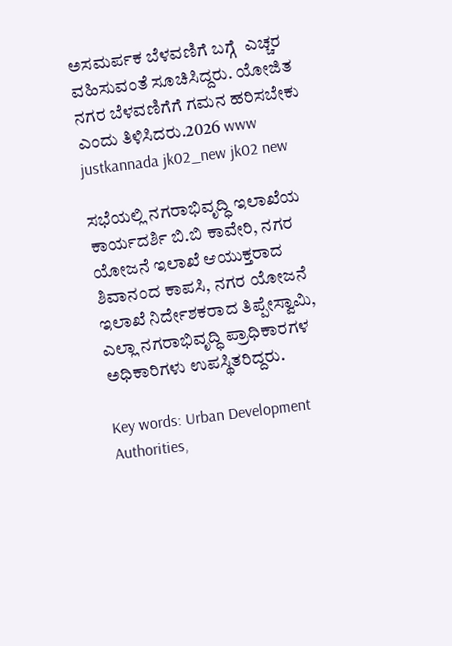ಅಸಮರ್ಪಕ ಬೆಳವಣಿಗೆ ಬಗ್ಗೆ  ಎಚ್ಚರ ವಹಿಸುವಂತೆ ಸೂಚಿಸಿದ್ದರು. ಯೋಜಿತ ನಗರ ಬೆಳವಣಿಗೆಗೆ ಗಮನ ಹರಿಸಬೇಕು ಎಂದು ತಿಳಿಸಿದರು.2026 www justkannada jk02_new jk02 new

ಸಭೆಯಲ್ಲಿ ನಗರಾಭಿವೃದ್ಧಿ ಇಲಾಖೆಯ ಕಾರ್ಯದರ್ಶಿ ಬಿ.ಬಿ ಕಾವೇರಿ, ನಗರ ಯೋಜನೆ ಇಲಾಖೆ ಆಯುಕ್ತರಾದ ಶಿವಾನಂದ ಕಾಪಸಿ, ನಗರ ಯೋಜನೆ ಇಲಾಖೆ ನಿರ್ದೇಶಕರಾದ ತಿಪ್ಪೇಸ್ವಾಮಿ, ಎಲ್ಲಾ ನಗರಾಭಿವೃದ್ಧಿ ಪ್ರಾಧಿಕಾರಗಳ ಅಧಿಕಾರಿಗಳು ಉಪಸ್ಥಿತರಿದ್ದರು.

Key words: Urban Development Authorities,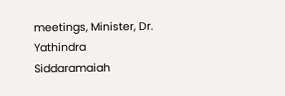meetings, Minister, Dr. Yathindra Siddaramaiah